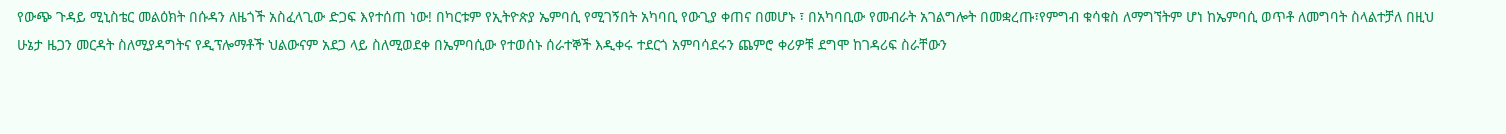የውጭ ጉዳይ ሚኒስቴር መልዕክት በሱዳን ለዜጎች አስፈላጊው ድጋፍ እየተሰጠ ነው! በካርቱም የኢትዮጵያ ኤምባሲ የሚገኝበት አካባቢ የውጊያ ቀጠና በመሆኑ ፣ በአካባቢው የመብራት አገልግሎት በመቋረጡ፣የምግብ ቁሳቁስ ለማግኘትም ሆነ ከኤምባሲ ወጥቶ ለመግባት ስላልተቻለ በዚህ ሁኔታ ዜጋን መርዳት ስለሚያዳግትና የዲፕሎማቶች ህልውናም አደጋ ላይ ስለሚወደቀ በኤምባሲው የተወሰኑ ሰራተኞች እዲቀሩ ተደርጎ አምባሳደሩን ጨምሮ ቀሪዎቹ ደግሞ ከገዳሪፍ ስራቸውን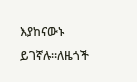እያከናውኑ ይገኛሉ።ለዜጎች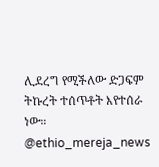ሊደረግ የሚችለው ድጋፍም ትኩረት ተሰጥቶት እየተሰራ ነው። @ethio_mereja_news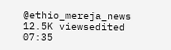@ethio_mereja_news 12.5K viewsedited 07:35